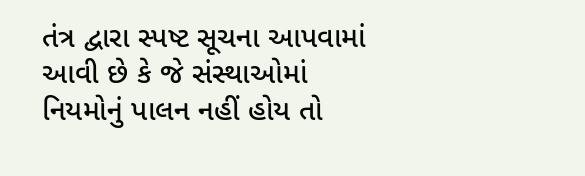તંત્ર દ્વારા સ્પષ્ટ સૂચના આપવામાં આવી છે કે જે સંસ્થાઓમાં નિયમોનું પાલન નહીં હોય તો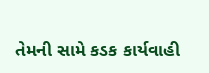તેમની સામે કડક કાર્યવાહી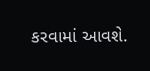કરવામાં આવશે.